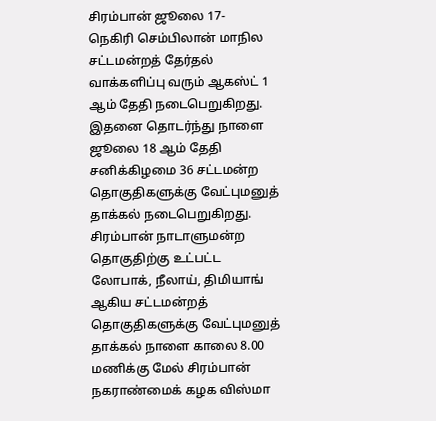சிரம்பான் ஜூலை 17-
நெகிரி செம்பிலான் மாநில சட்டமன்றத் தேர்தல் வாக்களிப்பு வரும் ஆகஸ்ட் 1 ஆம் தேதி நடைபெறுகிறது.
இதனை தொடர்ந்து நாளை ஜூலை 18 ஆம் தேதி சனிக்கிழமை 36 சட்டமன்ற தொகுதிகளுக்கு வேட்புமனுத் தாக்கல் நடைபெறுகிறது.
சிரம்பான் நாடாளுமன்ற தொகுதிற்கு உட்பட்ட லோபாக், நீலாய், திமியாங் ஆகிய சட்டமன்றத் தொகுதிகளுக்கு வேட்புமனுத் தாக்கல் நாளை காலை 8.00 மணிக்கு மேல் சிரம்பான் நகராண்மைக் கழக விஸ்மா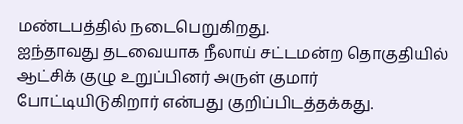மண்டபத்தில் நடைபெறுகிறது.
ஐந்தாவது தடவையாக நீலாய் சட்டமன்ற தொகுதியில் ஆட்சிக் குழு உறுப்பினர் அருள் குமார் போட்டியிடுகிறார் என்பது குறிப்பிடத்தக்கது.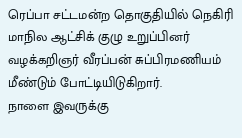ரெப்பா சட்டமன்ற தொகுதியில் நெகிரி மாநில ஆட்சிக் குழு உறுப்பினர் வழக்கறிஞர் வீரப்பன் சுப்பிரமணியம் மீண்டும் போட்டியிடுகிறார்.
நாளை இவருக்கு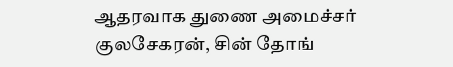ஆதரவாக துணை அமைச்சர் குலசேகரன், சின் தோங்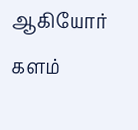ஆகியோர் களம்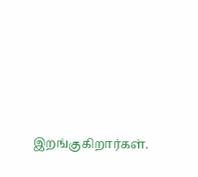இறங்குகிறார்கள்.